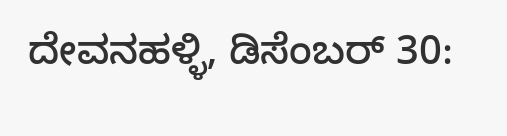ದೇವನಹಳ್ಳಿ, ಡಿಸೆಂಬರ್ 30: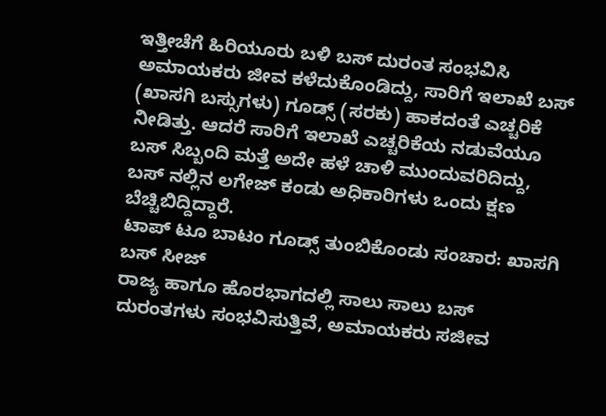ಇತ್ತೀಚೆಗೆ ಹಿರಿಯೂರು ಬಳಿ ಬಸ್ ದುರಂತ ಸಂಭವಿಸಿ ಅಮಾಯಕರು ಜೀವ ಕಳೆದುಕೊಂಡಿದ್ದು, ಸಾರಿಗೆ ಇಲಾಖೆ ಬಸ್ (ಖಾಸಗಿ ಬಸ್ಸುಗಳು) ಗೂಡ್ಸ್ (ಸರಕು) ಹಾಕದಂತೆ ಎಚ್ಚರಿಕೆ ನೀಡಿತ್ತು. ಆದರೆ ಸಾರಿಗೆ ಇಲಾಖೆ ಎಚ್ಚರಿಕೆಯ ನಡುವೆಯೂ ಬಸ್ ಸಿಬ್ಬಂದಿ ಮತ್ತೆ ಅದೇ ಹಳೆ ಚಾಳಿ ಮುಂದುವರಿದಿದ್ದು, ಬಸ್ ನಲ್ಲಿನ ಲಗೇಜ್ ಕಂಡು ಅಧಿಕಾರಿಗಳು ಒಂದು ಕ್ಷಣ ಬೆಚ್ಚಿಬಿದ್ದಿದ್ದಾರೆ.
ಟಾಪ್ ಟೂ ಬಾಟಂ ಗೂಡ್ಸ್ ತುಂಬಿಕೊಂಡು ಸಂಚಾರ: ಖಾಸಗಿ ಬಸ್ ಸೀಜ್
ರಾಜ್ಯ ಹಾಗೂ ಹೊರಭಾಗದಲ್ಲಿ ಸಾಲು ಸಾಲು ಬಸ್ ದುರಂತಗಳು ಸಂಭವಿಸುತ್ತಿವೆ, ಅಮಾಯಕರು ಸಜೀವ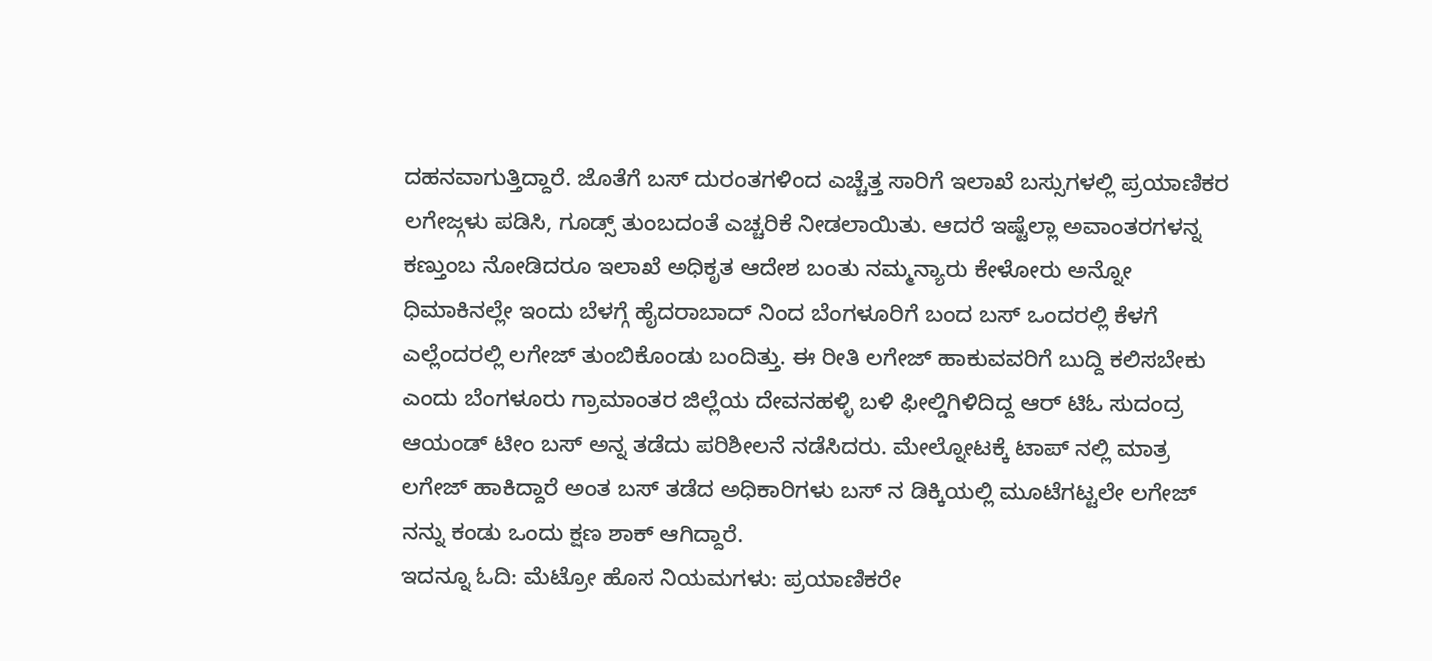ದಹನವಾಗುತ್ತಿದ್ದಾರೆ. ಜೊತೆಗೆ ಬಸ್ ದುರಂತಗಳಿಂದ ಎಚ್ಚೆತ್ತ ಸಾರಿಗೆ ಇಲಾಖೆ ಬಸ್ಸುಗಳಲ್ಲಿ ಪ್ರಯಾಣಿಕರ ಲಗೇಜ್ಗಳು ಪಡಿಸಿ, ಗೂಡ್ಸ್ ತುಂಬದಂತೆ ಎಚ್ಚರಿಕೆ ನೀಡಲಾಯಿತು. ಆದರೆ ಇಷ್ಟೆಲ್ಲಾ ಅವಾಂತರಗಳನ್ನ ಕಣ್ತುಂಬ ನೋಡಿದರೂ ಇಲಾಖೆ ಅಧಿಕೃತ ಆದೇಶ ಬಂತು ನಮ್ಮನ್ಯಾರು ಕೇಳೋರು ಅನ್ನೋ ಧಿಮಾಕಿನಲ್ಲೇ ಇಂದು ಬೆಳಗ್ಗೆ ಹೈದರಾಬಾದ್ ನಿಂದ ಬೆಂಗಳೂರಿಗೆ ಬಂದ ಬಸ್ ಒಂದರಲ್ಲಿ ಕೆಳಗೆ ಎಲ್ಲೆಂದರಲ್ಲಿ ಲಗೇಜ್ ತುಂಬಿಕೊಂಡು ಬಂದಿತ್ತು. ಈ ರೀತಿ ಲಗೇಜ್ ಹಾಕುವವರಿಗೆ ಬುದ್ದಿ ಕಲಿಸಬೇಕು ಎಂದು ಬೆಂಗಳೂರು ಗ್ರಾಮಾಂತರ ಜಿಲ್ಲೆಯ ದೇವನಹಳ್ಳಿ ಬಳಿ ಫೀಲ್ಡಿಗಿಳಿದಿದ್ದ ಆರ್ ಟಿಓ ಸುದಂದ್ರ ಆಯಂಡ್ ಟೀಂ ಬಸ್ ಅನ್ನ ತಡೆದು ಪರಿಶೀಲನೆ ನಡೆಸಿದರು. ಮೇಲ್ನೋಟಕ್ಕೆ ಟಾಪ್ ನಲ್ಲಿ ಮಾತ್ರ ಲಗೇಜ್ ಹಾಕಿದ್ದಾರೆ ಅಂತ ಬಸ್ ತಡೆದ ಅಧಿಕಾರಿಗಳು ಬಸ್ ನ ಡಿಕ್ಕಿಯಲ್ಲಿ ಮೂಟೆಗಟ್ಟಲೇ ಲಗೇಜ್ ನನ್ನು ಕಂಡು ಒಂದು ಕ್ಷಣ ಶಾಕ್ ಆಗಿದ್ದಾರೆ.
ಇದನ್ನೂ ಓದಿ: ಮೆಟ್ರೋ ಹೊಸ ನಿಯಮಗಳು: ಪ್ರಯಾಣಿಕರೇ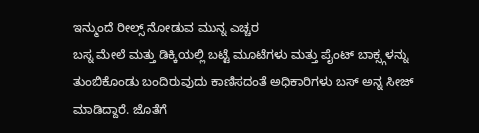ಇನ್ಮುಂದೆ ರೀಲ್ಸ್ ನೋಡುವ ಮುನ್ನ ಎಚ್ಚರ
ಬಸ್ನ ಮೇಲೆ ಮತ್ತು ಡಿಕ್ಕಿಯಲ್ಲಿ ಬಟ್ಟೆ ಮೂಟೆಗಳು ಮತ್ತು ಪೈಂಟ್ ಬಾಕ್ಸ್ಗಳನ್ನು ತುಂಬಿಕೊಂಡು ಬಂದಿರುವುದು ಕಾಣಿಸದಂತೆ ಅಧಿಕಾರಿಗಳು ಬಸ್ ಅನ್ನ ಸೀಜ್ ಮಾಡಿದ್ದಾರೆ. ಜೊತೆಗೆ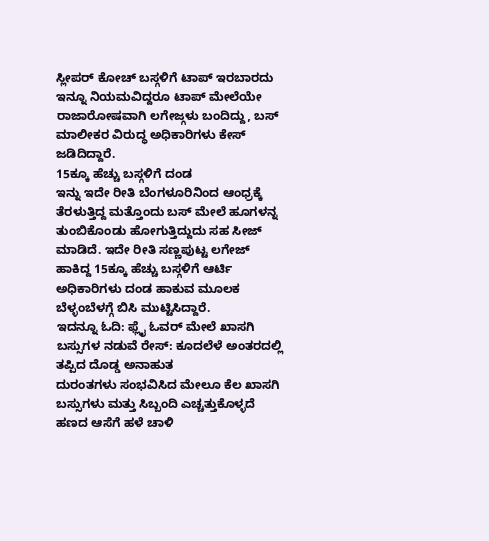ಸ್ಲೀಪರ್ ಕೋಚ್ ಬಸ್ಗಳಿಗೆ ಟಾಪ್ ಇರಬಾರದು ಇನ್ನೂ ನಿಯಮವಿದ್ದರೂ ಟಾಪ್ ಮೇಲೆಯೇ ರಾಜಾರೋಷವಾಗಿ ಲಗೇಜ್ಗಳು ಬಂದಿದ್ದು, ಬಸ್ ಮಾಲೀಕರ ವಿರುದ್ಧ ಅಧಿಕಾರಿಗಳು ಕೇಸ್ ಜಡಿದಿದ್ದಾರೆ.
15ಕ್ಕೂ ಹೆಚ್ಚು ಬಸ್ಗಳಿಗೆ ದಂಡ
ಇನ್ನು ಇದೇ ರೀತಿ ಬೆಂಗಳೂರಿನಿಂದ ಆಂಧ್ರಕ್ಕೆ ತೆರಳುತ್ತಿದ್ದ ಮತ್ತೊಂದು ಬಸ್ ಮೇಲೆ ಹೂಗಳನ್ನ ತುಂಬಿಕೊಂಡು ಹೋಗುತ್ತಿದ್ದುದು ಸಹ ಸೀಜ್ ಮಾಡಿದೆ. ಇದೇ ರೀತಿ ಸಣ್ಣಪುಟ್ಟ ಲಗೇಜ್ ಹಾಕಿದ್ದ 15ಕ್ಕೂ ಹೆಚ್ಚು ಬಸ್ಗಳಿಗೆ ಆರ್ಟಿ ಅಧಿಕಾರಿಗಳು ದಂಡ ಹಾಕುವ ಮೂಲಕ ಬೆಳ್ಳಂಬೆಳಗ್ಗೆ ಬಿಸಿ ಮುಟ್ಟಿಸಿದ್ದಾರೆ.
ಇದನ್ನೂ ಓದಿ: ಫ್ಲೈ ಓವರ್ ಮೇಲೆ ಖಾಸಗಿ ಬಸ್ಸುಗಳ ನಡುವೆ ರೇಸ್: ಕೂದಲೆಳೆ ಅಂತರದಲ್ಲಿ ತಪ್ಪಿದ ದೊಡ್ಡ ಅನಾಹುತ
ದುರಂತಗಳು ಸಂಭವಿಸಿದ ಮೇಲೂ ಕೆಲ ಖಾಸಗಿ ಬಸ್ಸುಗಳು ಮತ್ತು ಸಿಬ್ಬಂದಿ ಎಚ್ಚತ್ತುಕೊಳ್ಳದೆ ಹಣದ ಆಸೆಗೆ ಹಳೆ ಚಾಳಿ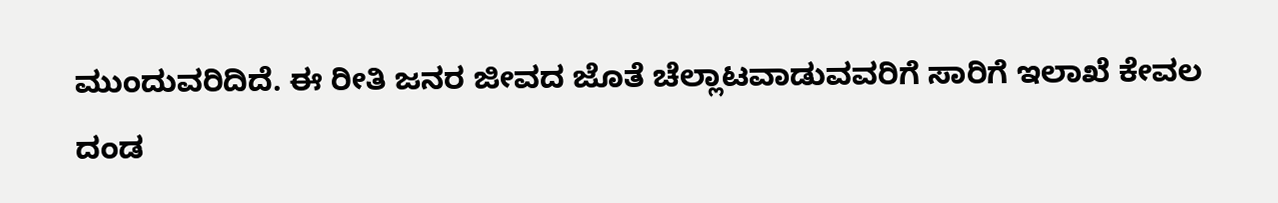ಮುಂದುವರಿದಿದೆ. ಈ ರೀತಿ ಜನರ ಜೀವದ ಜೊತೆ ಚೆಲ್ಲಾಟವಾಡುವವರಿಗೆ ಸಾರಿಗೆ ಇಲಾಖೆ ಕೇವಲ ದಂಡ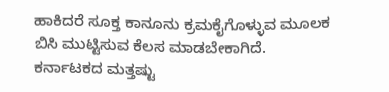ಹಾಕಿದರೆ ಸೂಕ್ತ ಕಾನೂನು ಕ್ರಮಕೈಗೊಳ್ಳುವ ಮೂಲಕ ಬಿಸಿ ಮುಟ್ಟಿಸುವ ಕೆಲಸ ಮಾಡಬೇಕಾಗಿದೆ.
ಕರ್ನಾಟಕದ ಮತ್ತಷ್ಟು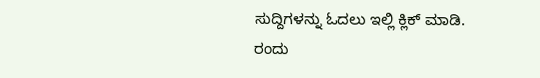ಸುದ್ದಿಗಳನ್ನು ಓದಲು ಇಲ್ಲಿ ಕ್ಲಿಕ್ ಮಾಡಿ.
ರಂದು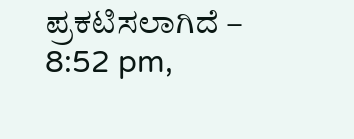ಪ್ರಕಟಿಸಲಾಗಿದೆ – 8:52 pm,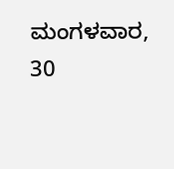ಮಂಗಳವಾರ, 30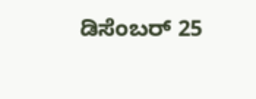ಡಿಸೆಂಬರ್ 25